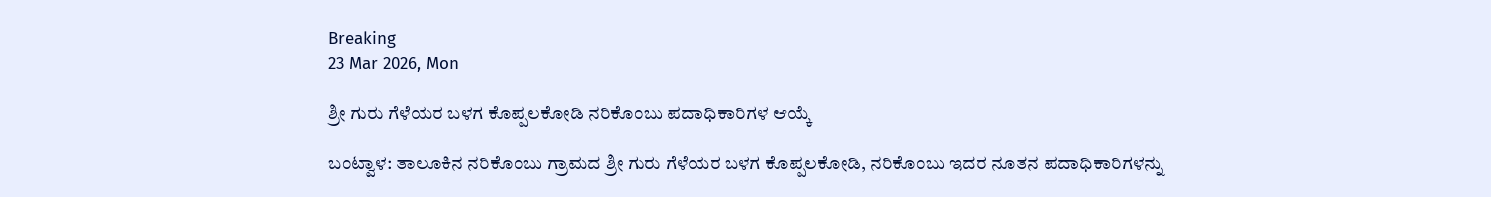Breaking
23 Mar 2026, Mon

ಶ್ರೀ ಗುರು ಗೆಳೆಯರ ಬಳಗ ಕೊಪ್ಪಲಕೋಡಿ ನರಿಕೊಂಬು ಪದಾಧಿಕಾರಿಗಳ ಆಯ್ಕೆ

ಬಂಟ್ವಾಳ: ತಾಲೂಕಿನ ನರಿಕೊಂಬು ಗ್ರಾಮದ ಶ್ರೀ ಗುರು ಗೆಳೆಯರ ಬಳಗ ಕೊಪ್ಪಲಕೋಡಿ, ನರಿಕೊಂಬು ಇದರ ನೂತನ ಪದಾಧಿಕಾರಿಗಳನ್ನು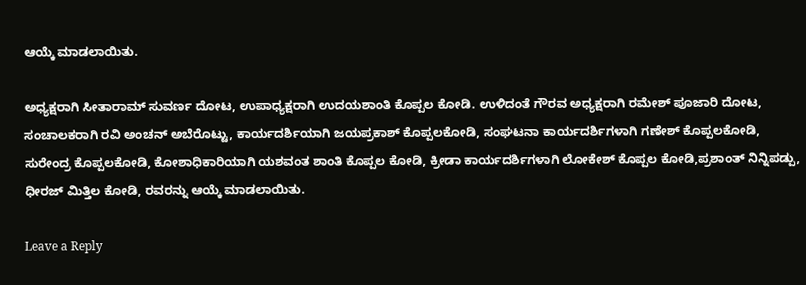ಆಯ್ಕೆ ಮಾಡಲಾಯಿತು.

ಅಧ್ಯಕ್ಷರಾಗಿ ಸೀತಾರಾಮ್ ಸುವರ್ಣ ದೋಟ, ಉಪಾಧ್ಯಕ್ಷರಾಗಿ ಉದಯಶಾಂತಿ ಕೊಪ್ಪಲ ಕೋಡಿ. ಉಳಿದಂತೆ ಗೌರವ ಅಧ್ಯಕ್ಷರಾಗಿ ರಮೇಶ್ ಪೂಜಾರಿ ದೋಟ, ಸಂಚಾಲಕರಾಗಿ ರವಿ ಅಂಚನ್ ಅಬೆರೊಟ್ಟು, ಕಾರ್ಯದರ್ಶಿಯಾಗಿ ಜಯಪ್ರಕಾಶ್ ಕೊಪ್ಪಲಕೋಡಿ, ಸಂಘಟನಾ ಕಾರ್ಯದರ್ಶಿಗಳಾಗಿ ಗಣೇಶ್ ಕೊಪ್ಪಲಕೋಡಿ, ಸುರೇಂದ್ರ ಕೊಪ್ಪಲಕೋಡಿ, ಕೋಶಾಧಿಕಾರಿಯಾಗಿ ಯಶವಂತ ಶಾಂತಿ ಕೊಪ್ಪಲ ಕೋಡಿ, ಕ್ರೀಡಾ ಕಾರ್ಯದರ್ಶಿಗಳಾಗಿ ಲೋಕೇಶ್ ಕೊಪ್ಪಲ ಕೋಡಿ,ಪ್ರಶಾಂತ್ ನಿನ್ನಿಪಡ್ಪು, ಧೀರಜ್ ಮಿತ್ತಿಲ ಕೋಡಿ, ರವರನ್ನು ಆಯ್ಕೆ ಮಾಡಲಾಯಿತು.

Leave a Reply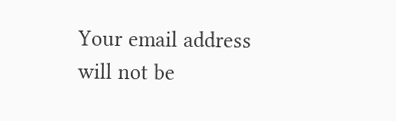Your email address will not be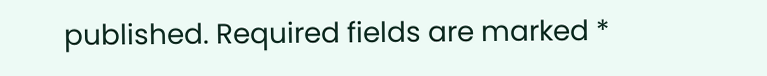published. Required fields are marked *